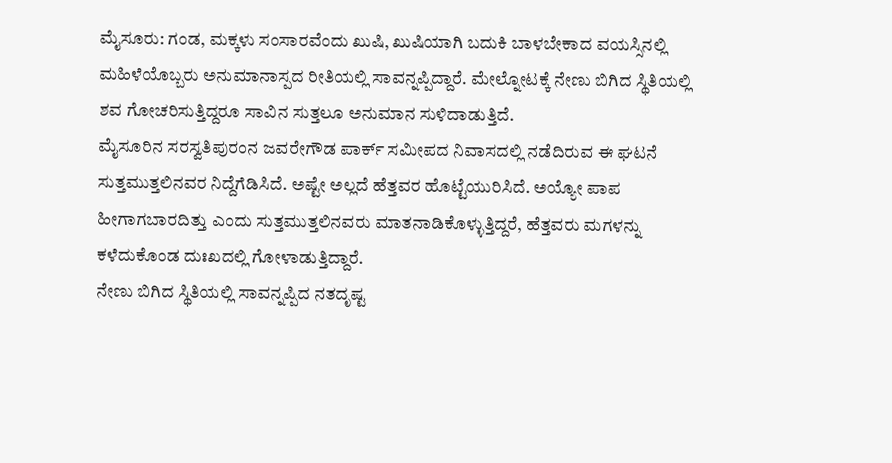ಮೈಸೂರು: ಗಂಡ, ಮಕ್ಕಳು ಸಂಸಾರವೆಂದು ಖುಷಿ, ಖುಷಿಯಾಗಿ ಬದುಕಿ ಬಾಳಬೇಕಾದ ವಯಸ್ಸಿನಲ್ಲಿ ಮಹಿಳೆಯೊಬ್ಬರು ಅನುಮಾನಾಸ್ಪದ ರೀತಿಯಲ್ಲಿ ಸಾವನ್ನಪ್ಪಿದ್ದಾರೆ. ಮೇಲ್ನೋಟಕ್ಕೆ ನೇಣು ಬಿಗಿದ ಸ್ಥಿತಿಯಲ್ಲಿ ಶವ ಗೋಚರಿಸುತ್ತಿದ್ದರೂ ಸಾವಿನ ಸುತ್ತಲೂ ಅನುಮಾನ ಸುಳಿದಾಡುತ್ತಿದೆ.
ಮೈಸೂರಿನ ಸರಸ್ವತಿಪುರಂನ ಜವರೇಗೌಡ ಪಾರ್ಕ್ ಸಮೀಪದ ನಿವಾಸದಲ್ಲಿ ನಡೆದಿರುವ ಈ ಘಟನೆ ಸುತ್ತಮುತ್ತಲಿನವರ ನಿದ್ದೆಗೆಡಿಸಿದೆ. ಅಷ್ಟೇ ಅಲ್ಲದೆ ಹೆತ್ತವರ ಹೊಟ್ಟೆಯುರಿಸಿದೆ. ಅಯ್ಯೋ ಪಾಪ ಹೀಗಾಗಬಾರದಿತ್ತು ಎಂದು ಸುತ್ತಮುತ್ತಲಿನವರು ಮಾತನಾಡಿಕೊಳ್ಳುತ್ತಿದ್ದರೆ, ಹೆತ್ತವರು ಮಗಳನ್ನು ಕಳೆದುಕೊಂಡ ದುಃಖದಲ್ಲಿ ಗೋಳಾಡುತ್ತಿದ್ದಾರೆ.
ನೇಣು ಬಿಗಿದ ಸ್ಥಿತಿಯಲ್ಲಿ ಸಾವನ್ನಪ್ಪಿದ ನತದೃಷ್ಟ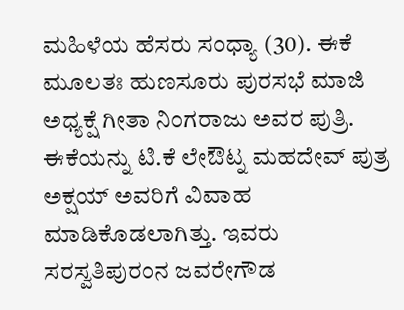ಮಹಿಳೆಯ ಹೆಸರು ಸಂಧ್ಯಾ (30). ಈಕೆ ಮೂಲತಃ ಹುಣಸೂರು ಪುರಸಭೆ ಮಾಜಿ ಅಧ್ಯಕ್ಷೆ ಗೀತಾ ನಿಂಗರಾಜು ಅವರ ಪುತ್ರಿ. ಈಕೆಯನ್ನು ಟಿ.ಕೆ ಲೇಔಟ್ನ ಮಹದೇವ್ ಪುತ್ರ ಅಕ್ಷಯ್ ಅವರಿಗೆ ವಿವಾಹ ಮಾಡಿಕೊಡಲಾಗಿತ್ತು. ಇವರು ಸರಸ್ವತಿಪುರಂನ ಜವರೇಗೌಡ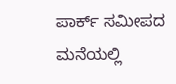ಪಾರ್ಕ್ ಸಮೀಪದ ಮನೆಯಲ್ಲಿ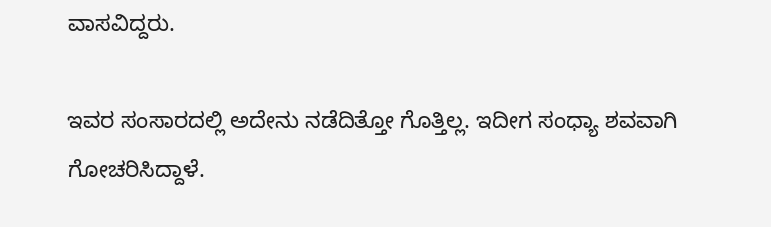ವಾಸವಿದ್ದರು.

ಇವರ ಸಂಸಾರದಲ್ಲಿ ಅದೇನು ನಡೆದಿತ್ತೋ ಗೊತ್ತಿಲ್ಲ. ಇದೀಗ ಸಂಧ್ಯಾ ಶವವಾಗಿ ಗೋಚರಿಸಿದ್ದಾಳೆ.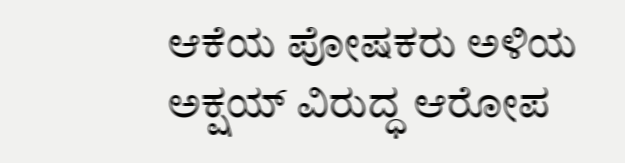ಆಕೆಯ ಪೋಷಕರು ಅಳಿಯ ಅಕ್ಷಯ್ ವಿರುದ್ಧ ಆರೋಪ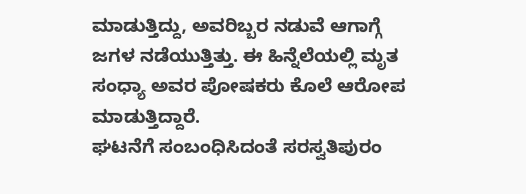ಮಾಡುತ್ತಿದ್ದು, ಅವರಿಬ್ಬರ ನಡುವೆ ಆಗಾಗ್ಗೆ ಜಗಳ ನಡೆಯುತ್ತಿತ್ತು. ಈ ಹಿನ್ನೆಲೆಯಲ್ಲಿ ಮೃತ ಸಂಧ್ಯಾ ಅವರ ಪೋಷಕರು ಕೊಲೆ ಆರೋಪ ಮಾಡುತ್ತಿದ್ದಾರೆ.
ಘಟನೆಗೆ ಸಂಬಂಧಿಸಿದಂತೆ ಸರಸ್ವತಿಪುರಂ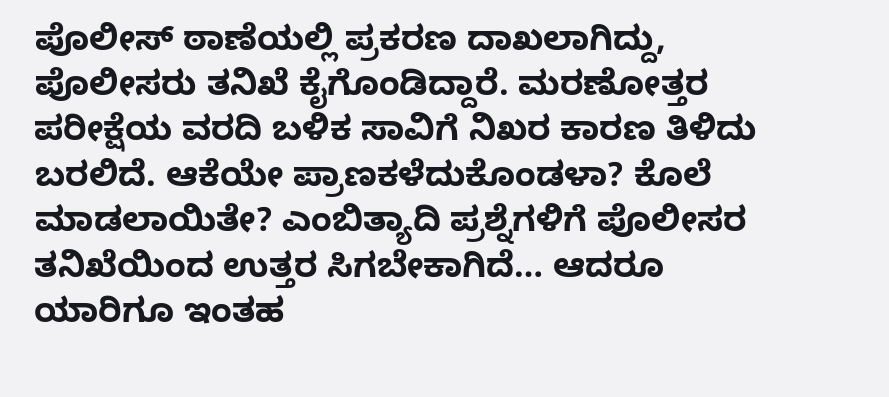ಪೊಲೀಸ್ ಠಾಣೆಯಲ್ಲಿ ಪ್ರಕರಣ ದಾಖಲಾಗಿದ್ದು, ಪೊಲೀಸರು ತನಿಖೆ ಕೈಗೊಂಡಿದ್ದಾರೆ. ಮರಣೋತ್ತರ ಪರೀಕ್ಷೆಯ ವರದಿ ಬಳಿಕ ಸಾವಿಗೆ ನಿಖರ ಕಾರಣ ತಿಳಿದು ಬರಲಿದೆ. ಆಕೆಯೇ ಪ್ರಾಣಕಳೆದುಕೊಂಡಳಾ? ಕೊಲೆ ಮಾಡಲಾಯಿತೇ? ಎಂಬಿತ್ಯಾದಿ ಪ್ರಶ್ನೆಗಳಿಗೆ ಪೊಲೀಸರ ತನಿಖೆಯಿಂದ ಉತ್ತರ ಸಿಗಬೇಕಾಗಿದೆ… ಆದರೂ ಯಾರಿಗೂ ಇಂತಹ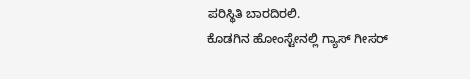ಪರಿಸ್ಥಿತಿ ಬಾರದಿರಲಿ.
ಕೊಡಗಿನ ಹೋಂಸ್ಟೇನಲ್ಲಿ ಗ್ಯಾಸ್ ಗೀಸರ್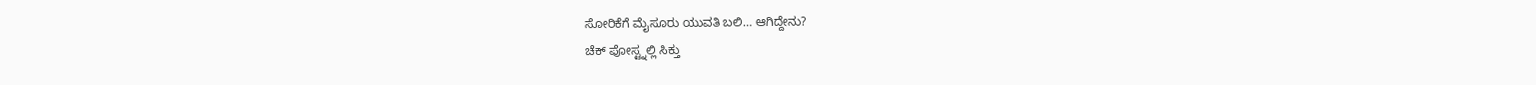ಸೋರಿಕೆಗೆ ಮೈಸೂರು ಯುವತಿ ಬಲಿ… ಆಗಿದ್ದೇನು?
ಚೆಕ್ ಪೋಸ್ಟ್ನಲ್ಲಿ ಸಿಕ್ತು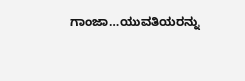ಗಾಂಜಾ…ಯುವತಿಯರನ್ನು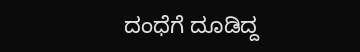ದಂಧೆಗೆ ದೂಡಿದ್ದ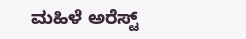ಮಹಿಳೆ ಅರೆಸ್ಟ್